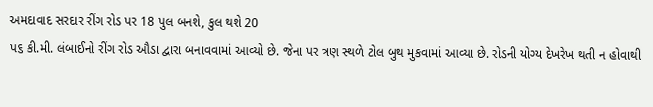અમદાવાદ સરદાર રીંગ રોડ પર 18 પુલ બનશે, કુલ થશે 20
પ૬ કી.મી. લંબાઈનો રીંગ રોડ ઔડા દ્વારા બનાવવામાં આવ્યો છે. જેના પર ત્રણ સ્થળે ટોલ બુથ મુકવામાં આવ્યા છે. રોડની યોગ્ય દેખરેખ થતી ન હોવાથી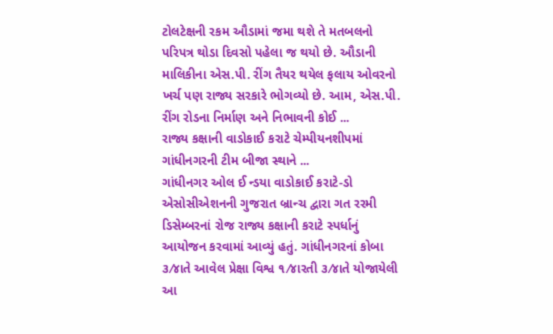ટોલટેક્ષની રકમ ઔડામાં જમા થશે તે મતબલનો પરિપત્ર થોડા દિવસો પહેલા જ થયો છે. ઔડાની માલિકીના એસ.પી. રીંગ તૈયર થયેલ ફલાય ઓવરનો ખર્ચ પણ રાજ્ય સરકારે ભોગવ્યો છે. આમ, એસ.પી. રીંગ રોડના નિર્માણ અને નિભાવની કોઈ ...
રાજ્ય કક્ષાની વાડોકાઈ કરાટે ચેમ્પીયનશીપમાં ગાંધીનગરની ટીમ બીજા સ્થાને ...
ગાંધીનગર ઓલ ઈ ન્ડયા વાડોકાઈ કરાટે-ડો એસોસીએશનની ગુજરાત બ્રાન્ચ દ્વારા ગત રરમી ડિસેમ્બરનાં રોજ રાજ્ય કક્ષાની કરાટે સ્પર્ધાનું આયોજન કરવામાં આવ્યું હતું. ગાંધીનગરનાં કોબા ૩⁄૪ાતે આવેલ પ્રેક્ષા વિશ્વ ૧⁄૪ારતી ૩⁄૪ાતે યોજાયેલી આ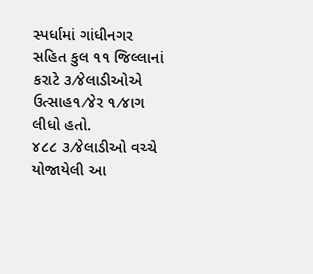સ્પર્ધામાં ગાંધીનગર સહિત કુલ ૧૧ જિલ્લાનાં કરાટે ૩⁄૪ેલાડીઓએ ઉત્સાહ૧⁄૪ેર ૧⁄૪ાગ લીધો હતો.
૪૮૮ ૩⁄૪ેલાડીઓ વચ્ચે યોજાયેલી આ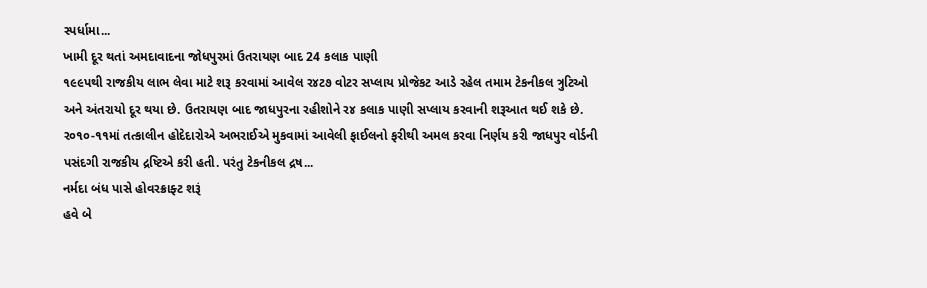સ્પર્ધામા...
ખામી દૂર થતાં અમદાવાદના જોધપુરમાં ઉતરાયણ બાદ 24 કલાક પાણી
૧૯૯પથી રાજકીય લાભ લેવા માટે શરૂ કરવામાં આવેલ ર૪ટ૭ વોટર સપ્લાય પ્રોજેકટ આડે રહેલ તમામ ટેકનીકલ ત્રુટિઓ અને અંતરાયો દૂર થયા છે. ઉતરાયણ બાદ જાધપુરના રહીશોને ર૪ કલાક પાણી સપ્લાય કરવાની શરૂઆત થઈ શકે છે.
ર૦૧૦-૧૧માં તત્કાલીન હોદેદારોએ અભરાઈએ મુકવામાં આવેલી ફાઈલનો ફરીથી અમલ કરવા નિર્ણય કરી જાધપુર વોર્ડની પસંદગી રાજકીય દ્રષ્ટિએ કરી હતી. પરંતુ ટેકનીકલ દ્રષ...
નર્મદા બંધ પાસે હોવરક્રાફ્ટ શરૂં
હવે બે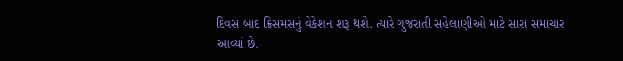દિવસ બાદ ક્રિસમસનું વેકેશન શરૂ થશે. ત્યારે ગુજરાતી સહેલાણીઓ માટે સારા સમાચાર આવ્યાં છે.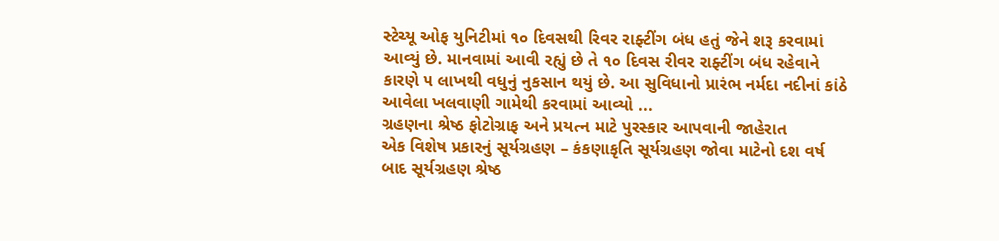સ્ટેચ્યૂ ઓફ યુનિટીમાં ૧૦ દિવસથી રિવર રાફ્ટીંગ બંધ હતું જેને શરૂ કરવામાં આવ્યું છે. માનવામાં આવી રહ્યું છે તે ૧૦ દિવસ રીવર રાફ્ટીંગ બંધ રહેવાને કારણે ૫ લાખથી વધુનું નુકસાન થયું છે. આ સુવિધાનો પ્રારંભ નર્મદા નદીનાં કાંઠે આવેલા ખલવાણી ગામેથી કરવામાં આવ્યો ...
ગ્રહણના શ્રેષ્ઠ ફોટોગ્રાફ અને પ્રયત્ન માટે પુરસ્કાર આપવાની જાહેરાત
એક વિશેષ પ્રકારનું સૂર્યગ્રહણ – કંકણાકૃતિ સૂર્યગ્રહણ જોવા માટેનો દશ વર્ષ બાદ સૂર્યગ્રહણ શ્રેષ્ઠ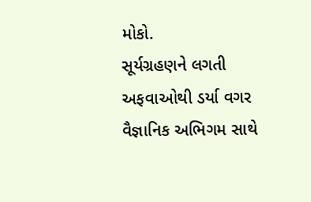મોકો.
સૂર્યગ્રહણને લગતી અફવાઓથી ડર્યા વગર વૈજ્ઞાનિક અભિગમ સાથે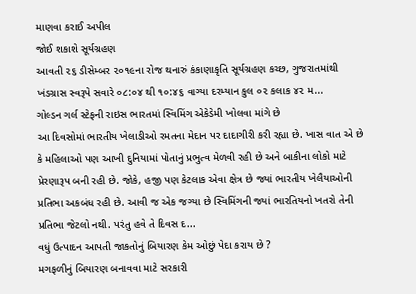માણવા કરાઈ અપીલ
જોઈ શકાશે સૂર્યગ્રહણ
આવતી ૨૬ ડીસેમ્બર ૨૦૧૯ના રોજ થનારું કંકાણાકૃતિ સૂર્યગ્રહણ કચ્છ, ગુજરાતમાંથી ખંડગ્રાસ સ્વરૂપે સવારે ૦૮:૦૪ થી ૧૦:૪૬ વાગ્યા દરમ્યાન કુલ ૦૨ કલાક ૪૨ મ...
ગોલ્ડન ગર્લ સ્ટેફની રાઇસ ભારતમાં સ્વિમિંગ એકેડેમી ખોલવા માંગે છે
આ દિવસોમાં ભારતીય ખેલાડીઓ રમતના મેદાન પર દાદાગીરી કરી રહ્યા છે. ખાસ વાત એ છે કે મહિલાઓ પણ આખી દુનિયામાં પોતાનું પ્રભુત્વ મેળવી રહી છે અને બાકીના લોકો માટે પ્રેરણારૂપ બની રહી છે. જોકે, હજી પણ કેટલાક એવા ક્ષેત્ર છે જ્યાં ભારતીય ખેલૈયાઓની પ્રતિભા અકબંધ રહી છે. આવી જ એક જગ્યા છે સ્વિમિંગની જ્યાં ભારતિયનો ખતરો તેની પ્રતિભા જેટલો નથી. પરંતુ હવે તે દિવસ દ...
વધું ઉત્પાદન આપતી જાકતોનું બિયારણ કેમ ઓછું પેદા કરાય છે ?
મગફળીનું બિયારણ બનાવવા માટે સરકારી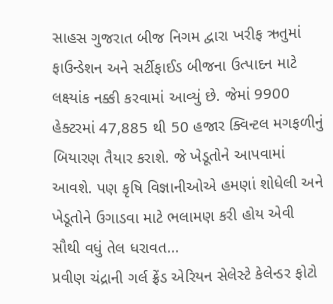સાહસ ગુજરાત બીજ નિગમ દ્વારા ખરીફ ઋતુમાં ફાઉન્ડેશન અને સર્ટીફાઈડ બીજના ઉત્પાદન માટે લક્ષ્યાંક નક્કી કરવામાં આવ્યું છે. જેમાં 9900 હેક્ટરમાં 47,885 થી 50 હજાર ક્વિન્ટલ મગફળીનું બિયારણ તૈયાર કરાશે. જે ખેડૂતોને આપવામાં આવશે. પણ કૃષિ વિજ્ઞાનીઓએ હમણાં શોધેલી અને ખેડૂતોને ઉગાડવા માટે ભલામણ કરી હોય એવી સૌથી વધું તેલ ધરાવત...
પ્રવીણ ચંદ્રાની ગર્લ ફ્રેંડ એરિયન સેલેસ્ટે કેલેન્ડર ફોટો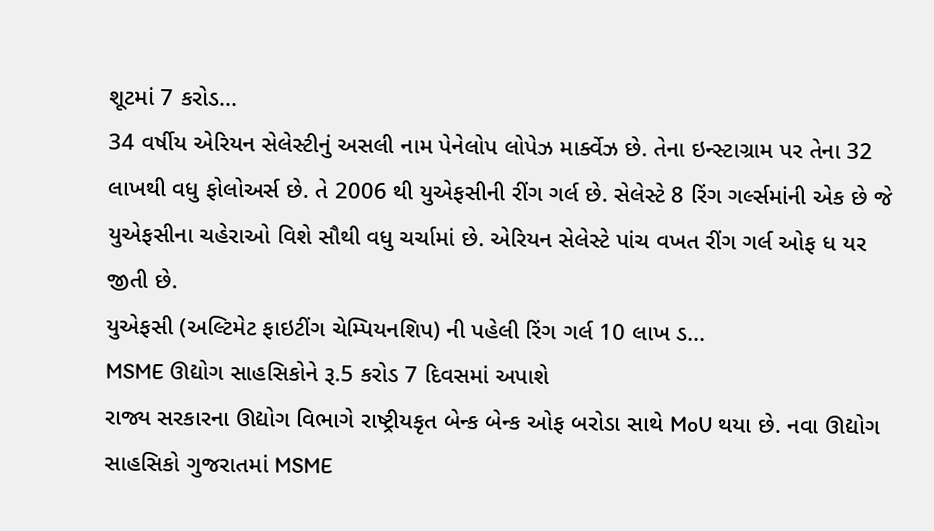શૂટમાં 7 કરોડ...
34 વર્ષીય એરિયન સેલેસ્ટીનું અસલી નામ પેનેલોપ લોપેઝ માર્ક્વેઝ છે. તેના ઇન્સ્ટાગ્રામ પર તેના 32 લાખથી વધુ ફોલોઅર્સ છે. તે 2006 થી યુએફસીની રીંગ ગર્લ છે. સેલેસ્ટે 8 રિંગ ગર્લ્સમાંની એક છે જે યુએફસીના ચહેરાઓ વિશે સૌથી વધુ ચર્ચામાં છે. એરિયન સેલેસ્ટે પાંચ વખત રીંગ ગર્લ ઓફ ધ યર જીતી છે.
યુએફસી (અલ્ટિમેટ ફાઇટીંગ ચેમ્પિયનશિપ) ની પહેલી રિંગ ગર્લ 10 લાખ ડ...
MSME ઊદ્યોગ સાહસિકોને રૂ.5 કરોડ 7 દિવસમાં અપાશે
રાજ્ય સરકારના ઊદ્યોગ વિભાગે રાષ્ટ્રીયકૃત બેન્ક બેન્ક ઓફ બરોડા સાથે MoU થયા છે. નવા ઊદ્યોગ સાહસિકો ગુજરાતમાં MSME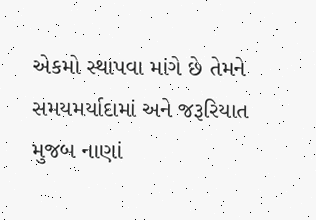એકમો સ્થાપવા માંગે છે તેમને સમયમર્યાદામાં અને જરૂરિયાત મુજબ નાણાં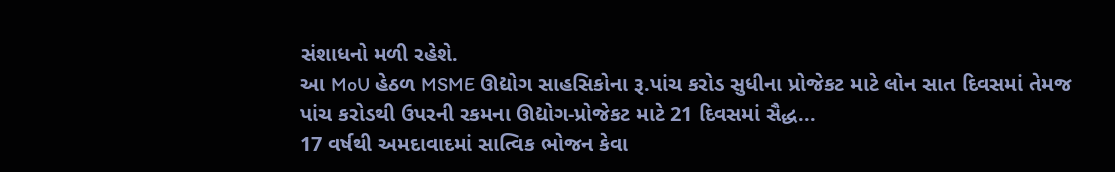સંશાધનો મળી રહેશે.
આ MoU હેઠળ MSME ઊદ્યોગ સાહસિકોના રૂ.પાંચ કરોડ સુધીના પ્રોજેકટ માટે લોન સાત દિવસમાં તેમજ પાંચ કરોડથી ઉપરની રકમના ઊદ્યોગ-પ્રોજેકટ માટે 21 દિવસમાં સૈદ્ધ...
17 વર્ષથી અમદાવાદમાં સાત્વિક ભોજન કેવા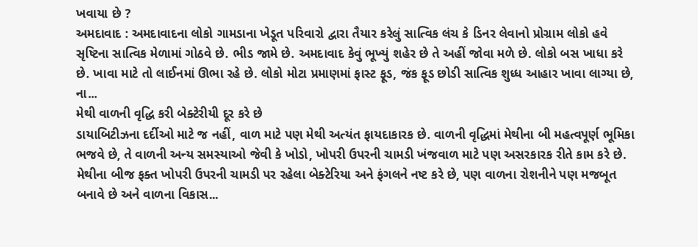ખવાયા છે ?
અમદાવાદ : અમદાવાદના લોકો ગામડાના ખેડૂત પરિવારો દ્વારા તૈયાર કરેલું સાત્વિક લંચ કે ડિનર લેવાનો પ્રોગ્રામ લોકો હવે સૃષ્ટિના સાત્વિક મેળામાં ગોઠવે છે. ભીડ જામે છે. અમદાવાદ કેવું ભૂખ્યું શહેર છે તે અહીં જોવા મળે છે. લોકો બસ ખાધા કરે છે. ખાવા માટે તો લાઈનમાં ઊભા રહે છે. લોકો મોટા પ્રમાણમાં ફાસ્ટ ફૂડ, જંક ફૂડ છોડી સાત્વિક શુધ્ધ આહાર ખાવા લાગ્યા છે,
ના...
મેથી વાળની વૃદ્ધિ કરી બેક્ટેરીયી દૂર કરે છે
ડાયાબિટીઝના દર્દીઓ માટે જ નહીં, વાળ માટે પણ મેથી અત્યંત ફાયદાકારક છે. વાળની વૃદ્ધિમાં મેથીના બી મહત્વપૂર્ણ ભૂમિકા ભજવે છે, તે વાળની અન્ય સમસ્યાઓ જેવી કે ખોડો, ખોપરી ઉપરની ચામડી ખંજવાળ માટે પણ અસરકારક રીતે કામ કરે છે. મેથીના બીજ ફક્ત ખોપરી ઉપરની ચામડી પર રહેલા બેક્ટેરિયા અને ફંગલને નષ્ટ કરે છે, પણ વાળના રોશનીને પણ મજબૂત બનાવે છે અને વાળના વિકાસ...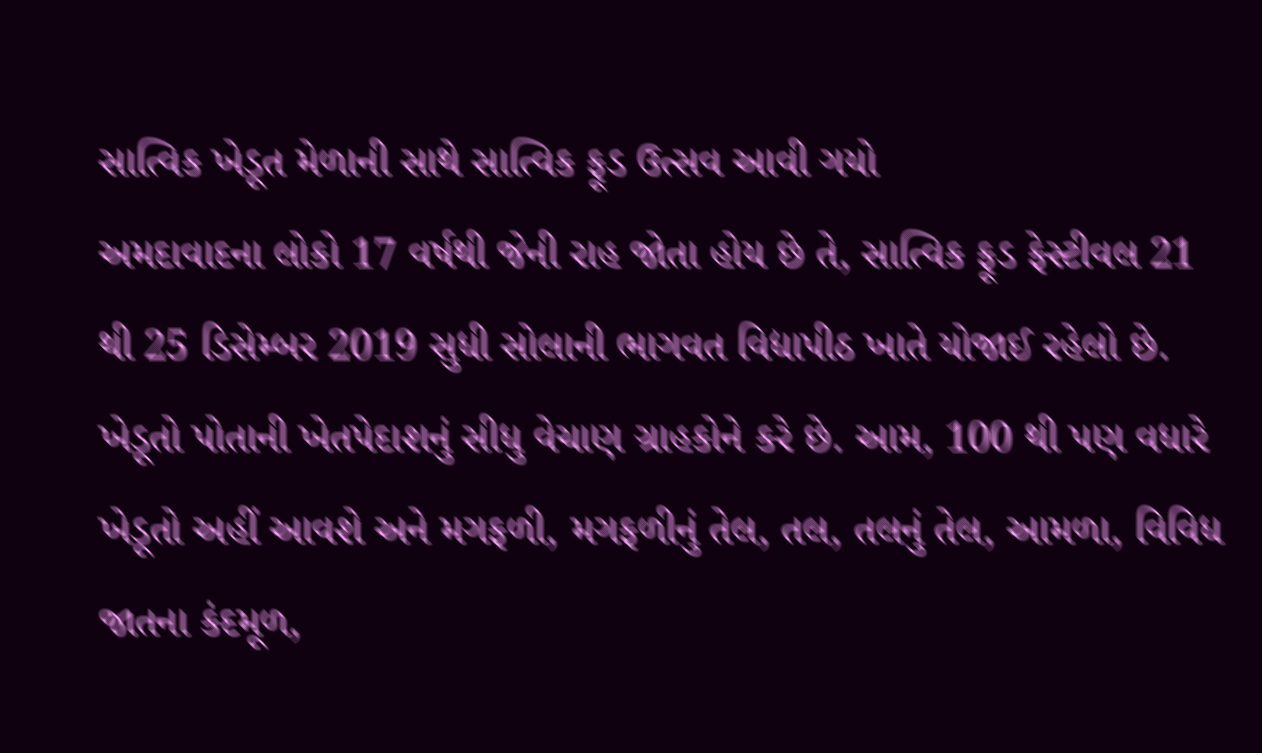સાત્વિક ખેડૂત મેળાની સાથે સાત્વિક ફૂડ ઉત્સવ આવી ગયો
અમદાવાદના લોકો 17 વર્ષથી જેની રાહ જોતા હોય છે તે, સાત્વિક ફૂડ ફેસ્ટીવલ 21 થી 25 ડિસેમ્બર 2019 સુધી સોલાની ભાગવત વિદ્યાપીઠ ખાતે યોજાઈ રહેલો છે.
ખેડૂતો પોતાની ખેતપેદાશનું સીધુ વેચાણ ગ્રાહકોને કરે છે. આમ, 100 થી પણ વધારે ખેડૂતો અહીં આવશે અને મગફળી, મગફળીનું તેલ, તલ, તલનું તેલ, આમળા, વિવિધ જાતના કંદમૂળ,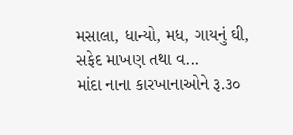મસાલા, ધાન્યો, મધ, ગાયનું ઘી, સફેદ માખણ તથા વ...
માંદા નાના કારખાનાઓને રૂ.૩૦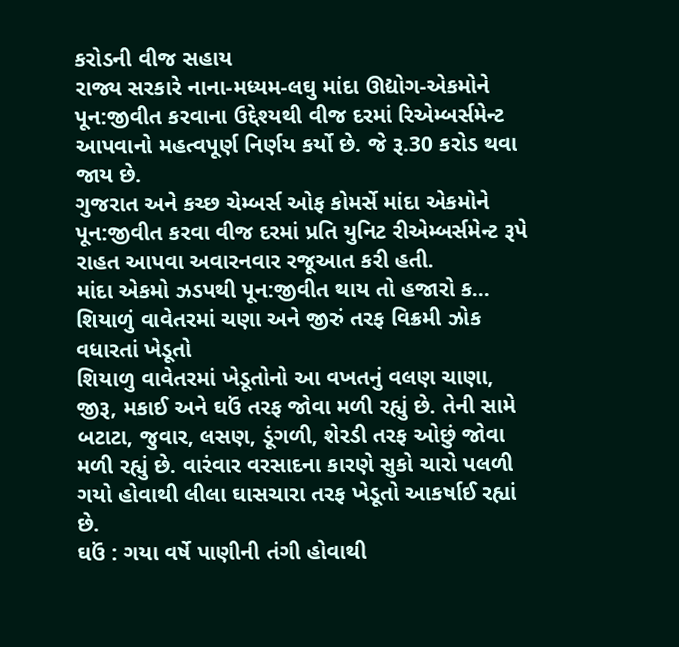કરોડની વીજ સહાય
રાજ્ય સરકારે નાના-મધ્યમ-લઘુ માંદા ઊદ્યોગ-એકમોને પૂન:જીવીત કરવાના ઉદ્દેશ્યથી વીજ દરમાં રિએમ્બર્સમેન્ટ આપવાનો મહત્વપૂર્ણ નિર્ણય કર્યો છે. જે રૂ.30 કરોડ થવા જાય છે.
ગુજરાત અને કચ્છ ચેમ્બર્સ ઓફ કોમર્સે માંદા એકમોને પૂન:જીવીત કરવા વીજ દરમાં પ્રતિ યુનિટ રીએમ્બર્સમેન્ટ રૂપે રાહત આપવા અવારનવાર રજૂઆત કરી હતી.
માંદા એકમો ઝડપથી પૂન:જીવીત થાય તો હજારો ક...
શિયાળું વાવેતરમાં ચણા અને જીરું તરફ વિક્રમી ઝોક વધારતાં ખેડૂતો
શિયાળુ વાવેતરમાં ખેડૂતોનો આ વખતનું વલણ ચાણા, જીરૂ, મકાઈ અને ઘઉં તરફ જોવા મળી રહ્યું છે. તેની સામે બટાટા, જુવાર, લસણ, ડૂંગળી, શેરડી તરફ ઓછું જોવા મળી રહ્યું છે. વારંવાર વરસાદના કારણે સુકો ચારો પલળી ગયો હોવાથી લીલા ઘાસચારા તરફ ખેડૂતો આકર્ષાઈ રહ્યાં છે.
ઘઉં : ગયા વર્ષે પાણીની તંગી હોવાથી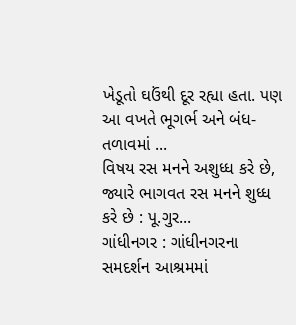ખેડૂતો ઘઉંથી દૂર રહ્યા હતા. પણ આ વખતે ભૂગર્ભ અને બંધ-તળાવમાં ...
વિષય રસ મનને અશુધ્ધ કરે છે, જ્યારે ભાગવત રસ મનને શુધ્ધ કરે છે : પૂ.ગુર...
ગાંધીનગર : ગાંધીનગરના સમદર્શન આશ્રમમાં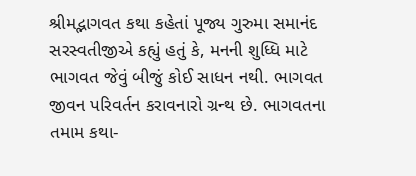શ્રીમદ્ભાગવત કથા કહેતાં પૂજ્ય ગુરુમા સમાનંદ સરસ્વતીજીએ કહ્યું હતું કે, મનની શુધ્ધિ માટે ભાગવત જેવું બીજું કોઈ સાધન નથી. ભાગવત જીવન પરિવર્તન કરાવનારો ગ્રન્થ છે. ભાગવતના તમામ કથા-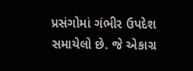પ્રસંગોમાં ગંભીર ઉપદેશ સમાયેલો છે. જે એકાગ્ર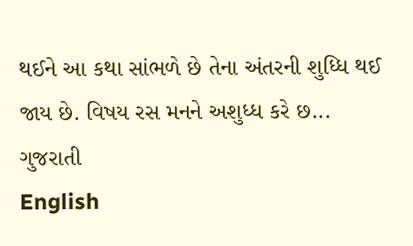થઈને આ કથા સાંભળે છે તેના અંતરની શુધ્ધિ થઈ જાય છે. વિષય રસ મનને અશુધ્ધ કરે છ...
ગુજરાતી
English